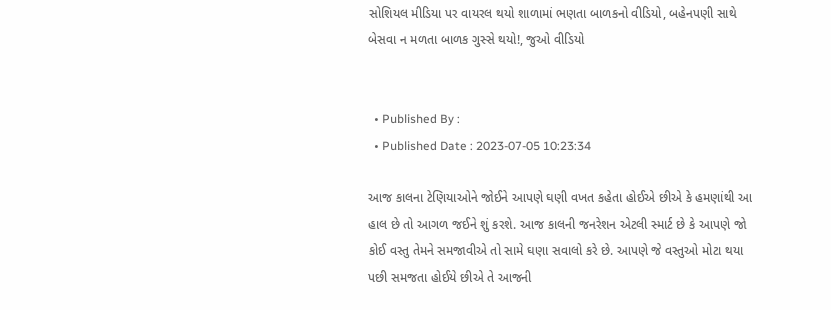સોશિયલ મીડિયા પર વાયરલ થયો શાળામાં ભણતા બાળકનો વીડિયો, બહેનપણી સાથે બેસવા ન મળતા બાળક ગુસ્સે થયો!, જુઓ વીડિયો


  • Published By :
  • Published Date : 2023-07-05 10:23:34

આજ કાલના ટેણિયાઓને જોઈને આપણે ઘણી વખત કહેતા હોઈએ છીએ કે હમણાંથી આ હાલ છે તો આગળ જઈને શું કરશે. આજ કાલની જનરેશન એટલી સ્માર્ટ છે કે આપણે જો કોઈ વસ્તુ તેમને સમજાવીએ તો સામે ઘણા સવાલો કરે છે. આપણે જે વસ્તુઓ મોટા થયા પછી સમજતા હોઈયે છીએ તે આજની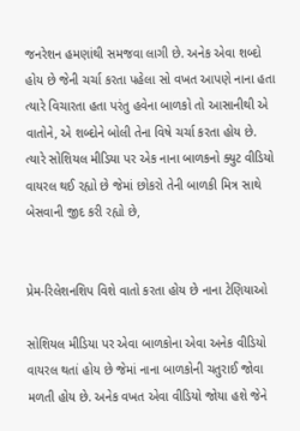જનરેશન હમણાંથી સમજવા લાગી છે. અનેક એવા શબ્દો હોય છે જેની ચર્ચા કરતા પહેલા સો વખત આપણે નાના હતા ત્યારે વિચારતા હતા પરંતુ હવેના બાળકો તો આસાનીથી એ વાતોને, એ શબ્દોને બોલી તેના વિષે ચર્ચા કરતા હોય છે. ત્યારે સોશિયલ મીડિયા પર એક નાના બાળકનો ક્યુટ વીડિયો વાયરલ થઈ રહ્યો છે જેમાં છોકરો તેની બાળકી મિત્ર સાથે બેસવાની જીદ કરી રહ્યો છે,


પ્રેમ-રિલેશનશિપ વિશે વાતો કરતા હોય છે નાના ટેણિયાઓ

સોશિયલ મીડિયા પર એવા બાળકોના એવા અનેક વીડિયો વાયરલ થતાં હોય છે જેમાં નાના બાળકોની ચતુરાઈ જોવા મળતી હોય છે. અનેક વખત એવા વીડિયો જોયા હશે જેને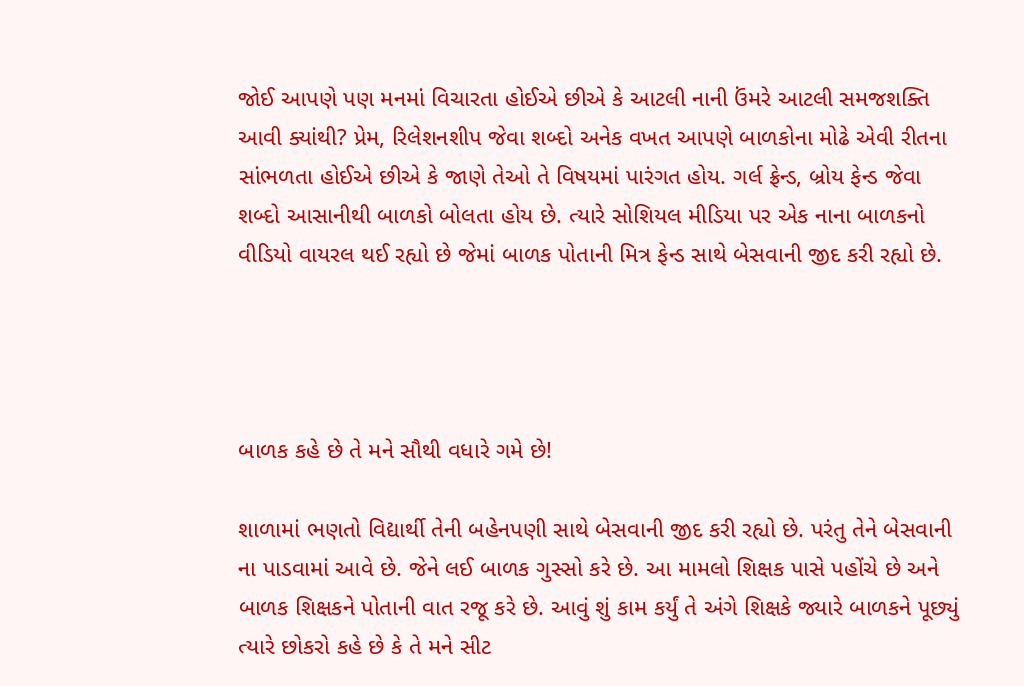જોઈ આપણે પણ મનમાં વિચારતા હોઈએ છીએ કે આટલી નાની ઉંમરે આટલી સમજશક્તિ આવી ક્યાંથી? પ્રેમ, રિલેશનશીપ જેવા શબ્દો અનેક વખત આપણે બાળકોના મોઢે એવી રીતના સાંભળતા હોઈએ છીએ કે જાણે તેઓ તે વિષયમાં પારંગત હોય. ગર્લ ફ્રેન્ડ, બ્રોય ફેન્ડ જેવા શબ્દો આસાનીથી બાળકો બોલતા હોય છે. ત્યારે સોશિયલ મીડિયા પર એક નાના બાળકનો વીડિયો વાયરલ થઈ રહ્યો છે જેમાં બાળક પોતાની મિત્ર ફેન્ડ સાથે બેસવાની જીદ કરી રહ્યો છે.




બાળક કહે છે તે મને સૌથી વધારે ગમે છે!

શાળામાં ભણતો વિદ્યાર્થી તેની બહેનપણી સાથે બેસવાની જીદ કરી રહ્યો છે. પરંતુ તેને બેસવાની ના પાડવામાં આવે છે. જેને લઈ બાળક ગુસ્સો કરે છે. આ મામલો શિક્ષક પાસે પહોંચે છે અને બાળક શિક્ષકને પોતાની વાત રજૂ કરે છે. આવું શું કામ કર્યું તે અંગે શિક્ષકે જ્યારે બાળકને પૂછ્યું ત્યારે છોકરો કહે છે કે તે મને સીટ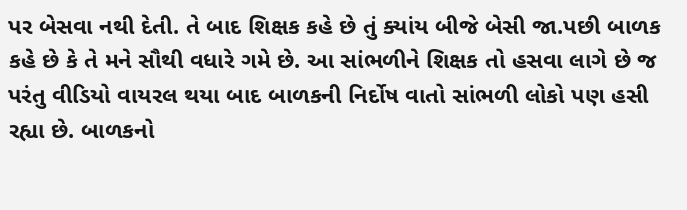પર બેસવા નથી દેતી. તે બાદ શિક્ષક કહે છે તું ક્યાંય બીજે બેસી જા.પછી બાળક કહે છે કે તે મને સૌથી વધારે ગમે છે. આ સાંભળીને શિક્ષક તો હસવા લાગે છે જ પરંતુ વીડિયો વાયરલ થયા બાદ બાળકની નિર્દોષ વાતો સાંભળી લોકો પણ હસી રહ્યા છે. બાળકનો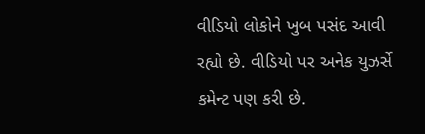વીડિયો લોકોને ખુબ પસંદ આવી રહ્યો છે. વીડિયો પર અનેક યુઝર્સે કમેન્ટ પણ કરી છે.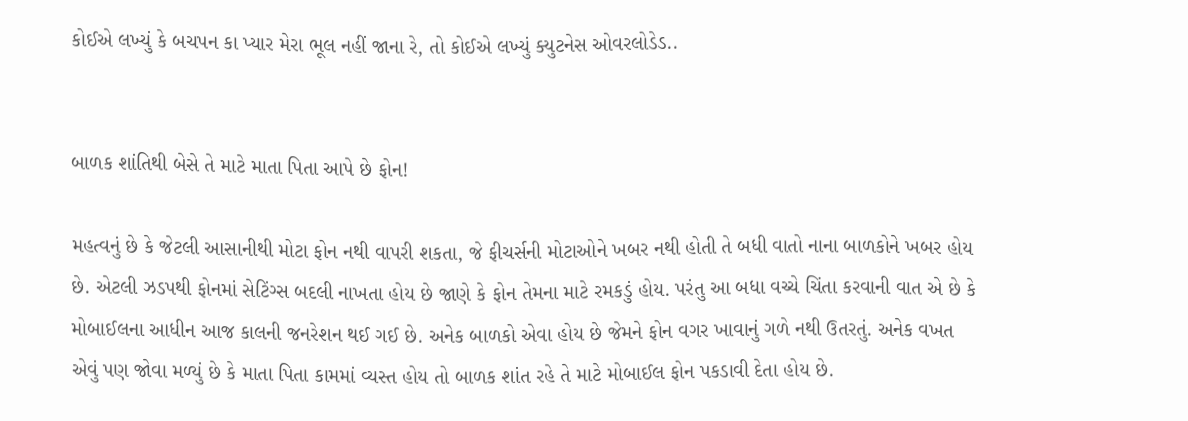કોઈએ લખ્યું કે બચપન કા પ્યાર મેરા ભૂલ નહીં જાના રે, તો કોઈએ લખ્યું ક્યુટનેસ ઓવરલોડેડ..


બાળક શાંતિથી બેસે તે માટે માતા પિતા આપે છે ફોન!

મહત્વનું છે કે જેટલી આસાનીથી મોટા ફોન નથી વાપરી શકતા, જે ફીચર્સની મોટાઓને ખબર નથી હોતી તે બધી વાતો નાના બાળકોને ખબર હોય છે. એટલી ઝડપથી ફોનમાં સેટિંગ્સ બદલી નાખતા હોય છે જાણે કે ફોન તેમના માટે રમકડું હોય. પરંતુ આ બધા વચ્ચે ચિંતા કરવાની વાત એ છે કે મોબાઈલના આધીન આજ કાલની જનરેશન થઈ ગઈ છે. અનેક બાળકો એવા હોય છે જેમને ફોન વગર ખાવાનું ગળે નથી ઉતરતું. અનેક વખત એવું પણ જોવા મળ્યું છે કે માતા પિતા કામમાં વ્યસ્ત હોય તો બાળક શાંત રહે તે માટે મોબાઈલ ફોન પકડાવી દેતા હોય છે.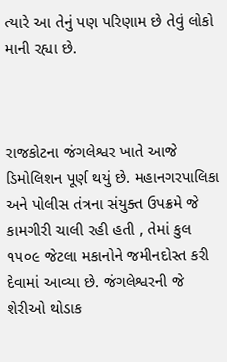ત્યારે આ તેનું પણ પરિણામ છે તેવું લોકો માની રહ્યા છે.



રાજકોટના જંગલેશ્વર ખાતે આજે ડિમોલિશન પૂર્ણ થયું છે. મહાનગરપાલિકા અને પોલીસ તંત્રના સંયુક્ત ઉપક્રમે જે કામગીરી ચાલી રહી હતી , તેમાં કુલ ૧૫૦૯ જેટલા મકાનોને જમીનદોસ્ત કરી દેવામાં આવ્યા છે. જંગલેશ્વરની જે શેરીઓ થોડાક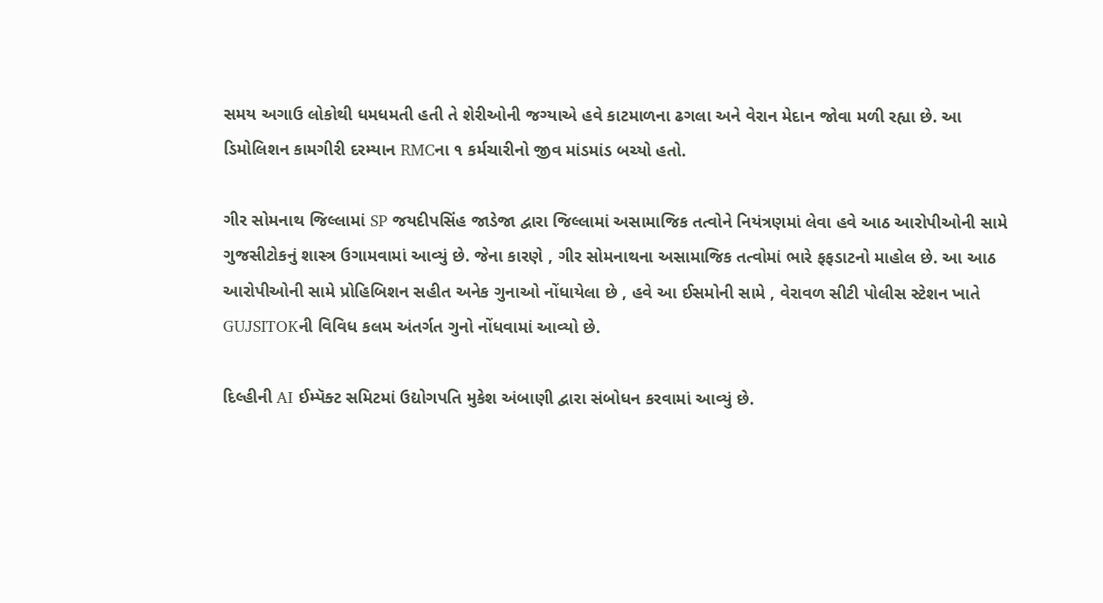સમય અગાઉ લોકોથી ધમધમતી હતી તે શેરીઓની જગ્યાએ હવે કાટમાળના ઢગલા અને વેરાન મેદાન જોવા મળી રહ્યા છે. આ ડિમોલિશન કામગીરી દરમ્યાન RMCના ૧ કર્મચારીનો જીવ માંડમાંડ બચ્યો હતો.

ગીર સોમનાથ જિલ્લામાં SP જયદીપસિંહ જાડેજા દ્વારા જિલ્લામાં અસામાજિક તત્વોને નિયંત્રણમાં લેવા હવે આઠ આરોપીઓની સામે ગુજસીટોકનું શાસ્ત્ર ઉગામવામાં આવ્યું છે. જેના કારણે , ગીર સોમનાથના અસામાજિક તત્વોમાં ભારે ફફડાટનો માહોલ છે. આ આઠ આરોપીઓની સામે પ્રોહિબિશન સહીત અનેક ગુનાઓ નોંધાયેલા છે , હવે આ ઈસમોની સામે , વેરાવળ સીટી પોલીસ સ્ટેશન ખાતે GUJSITOKની વિવિધ કલમ અંતર્ગત ગુનો નોંધવામાં આવ્યો છે.

દિલ્હીની AI ઈમ્પૅક્ટ સમિટમાં ઉદ્યોગપતિ મુકેશ અંબાણી દ્વારા સંબોધન કરવામાં આવ્યું છે.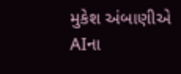મુકેશ અંબાણીએ AIના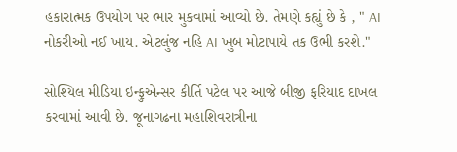હકારાત્મક ઉપયોગ પર ભાર મુકવામાં આવ્યો છે. તેમણે કહ્યું છે કે , " AI નોકરીઓ નઈ ખાય. એટલુંજ નહિ AI ખુબ મોટાપાયે તક ઉભી કરશે."

સોશ્યિલ મીડિયા ઇન્ફુએન્સર કીર્તિ પટેલ પર આજે બીજી ફરિયાદ દાખલ કરવામાં આવી છે. જૂનાગઢના મહાશિવરાત્રીના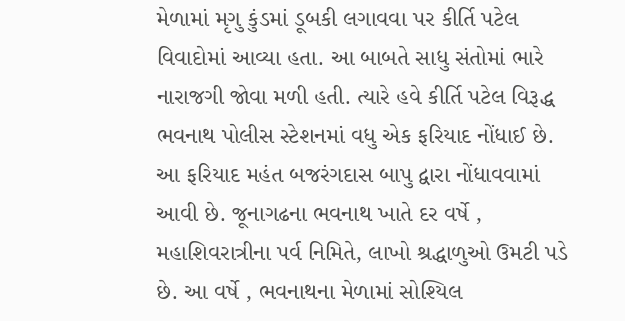મેળામાં મૃગુ કુંડમાં ડૂબકી લગાવવા પર કીર્તિ પટેલ વિવાદોમાં આવ્યા હતા. આ બાબતે સાધુ સંતોમાં ભારે નારાજગી જોવા મળી હતી. ત્યારે હવે કીર્તિ પટેલ વિરૂદ્ધ ભવનાથ પોલીસ સ્ટેશનમાં વધુ એક ફરિયાદ નોંધાઈ છે. આ ફરિયાદ મહંત બજરંગદાસ બાપુ દ્વારા નોંધાવવામાં આવી છે. જૂનાગઢના ભવનાથ ખાતે દર વર્ષે , મહાશિવરાત્રીના પર્વ નિમિતે, લાખો શ્રદ્ધાળુઓ ઉમટી પડે છે. આ વર્ષે , ભવનાથના મેળામાં સોશ્યિલ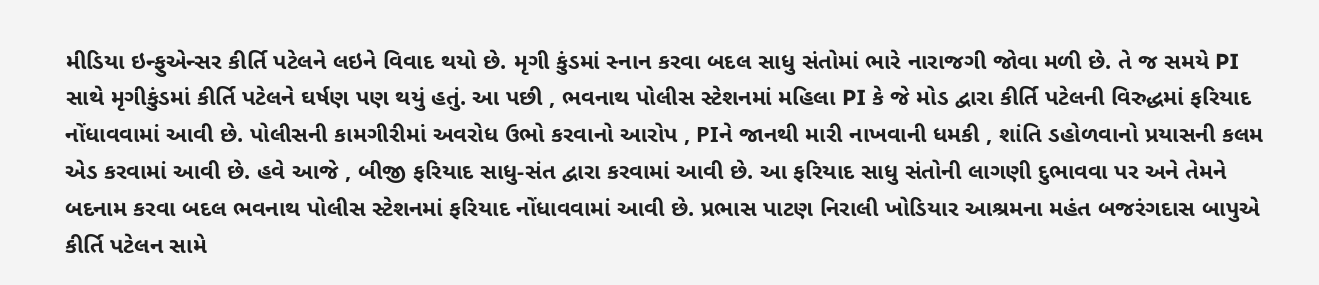મીડિયા ઇન્ફુએન્સર કીર્તિ પટેલને લઇને વિવાદ થયો છે. મૃગી કુંડમાં સ્નાન કરવા બદલ સાધુ સંતોમાં ભારે નારાજગી જોવા મળી છે. તે જ સમયે PI સાથે મૃગીકુંડમાં કીર્તિ પટેલને ઘર્ષણ પણ થયું હતું. આ પછી , ભવનાથ પોલીસ સ્ટેશનમાં મહિલા PI કે જે મોડ દ્વારા કીર્તિ પટેલની વિરુદ્ધમાં ફરિયાદ નોંધાવવામાં આવી છે. પોલીસની કામગીરીમાં અવરોધ ઉભો કરવાનો આરોપ , PIને જાનથી મારી નાખવાની ધમકી , શાંતિ ડહોળવાનો પ્રયાસની કલમ એડ કરવામાં આવી છે. હવે આજે , બીજી ફરિયાદ સાધુ-સંત દ્વારા કરવામાં આવી છે. આ ફરિયાદ સાધુ સંતોની લાગણી દુભાવવા પર અને તેમને બદનામ કરવા બદલ ભવનાથ પોલીસ સ્ટેશનમાં ફરિયાદ નોંધાવવામાં આવી છે. પ્રભાસ પાટણ નિરાલી ખોડિયાર આશ્રમના મહંત બજરંગદાસ બાપુએ કીર્તિ પટેલન સામે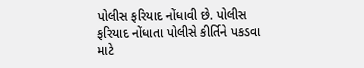પોલીસ ફરિયાદ નોંધાવી છે. પોલીસ ફરિયાદ નોંધાતા પોલીસે કીર્તિને પકડવા માટે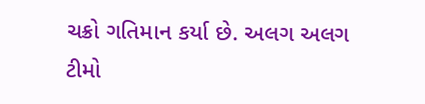ચક્રો ગતિમાન કર્યા છે. અલગ અલગ ટીમો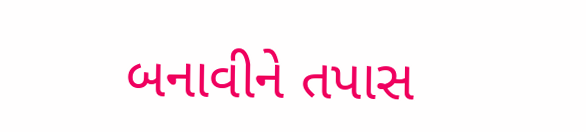બનાવીને તપાસ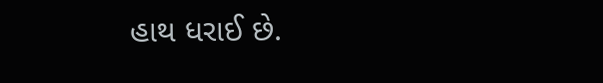હાથ ધરાઈ છે.